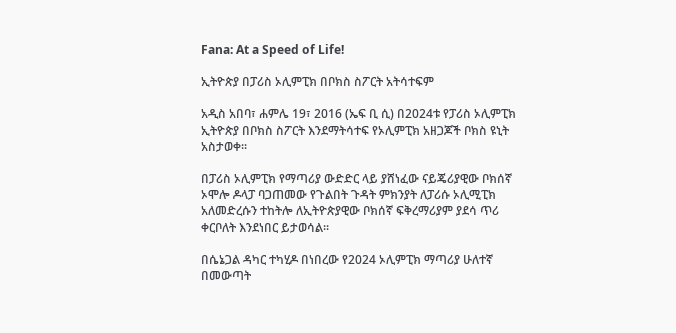Fana: At a Speed of Life!

ኢትዮጵያ በፓሪስ ኦሊምፒክ በቦክስ ስፖርት አትሳተፍም

አዲስ አበባ፣ ሐምሌ 19፣ 2016 (ኤፍ ቢ ሲ) በ2024ቱ የፓሪስ ኦሊምፒክ ኢትዮጵያ በቦክስ ስፖርት እንደማትሳተፍ የኦሊምፒክ አዘጋጆች ቦክስ ዩኒት አስታወቀ፡፡

በፓሪስ ኦሊምፒክ የማጣሪያ ውድድር ላይ ያሸነፈው ናይጄሪያዊው ቦክሰኛ ኦሞሎ ዶላፓ ባጋጠመው የጉልበት ጉዳት ምክንያት ለፓሪሱ ኦሊሚፒክ አለመድረሱን ተከትሎ ለኢትዮጵያዊው ቦክሰኛ ፍቅረማሪያም ያደሳ ጥሪ ቀርቦለት እንደነበር ይታወሳል፡፡

በሴኔጋል ዳካር ተካሂዶ በነበረው የ2024 ኦሊምፒክ ማጣሪያ ሁለተኛ በመውጣት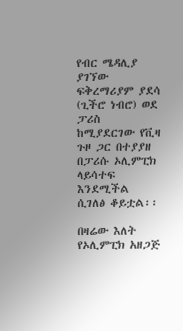የብር ሜዳሊያ ያገኘው ፍቅረማሪያም ያደሳ (ጊችሮ ነብሮ) ወደ ፓሪስ ከሚያደርገው የቪዛ ጉዞ ጋር በተያያዘ በፓሪሱ ኦሊምፒክ ላይሳተፍ እንደሚችል ሲገለፅ ቆይቷል፡፡

በዛሬው እለት የኦሊምፒክ አዘጋጅ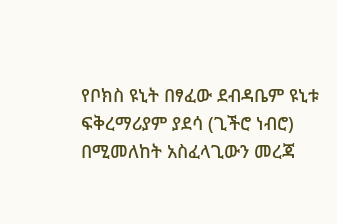የቦክስ ዩኒት በፃፈው ደብዳቤም ዩኒቱ ፍቅረማሪያም ያደሳ (ጊችሮ ነብሮ) በሚመለከት አስፈላጊውን መረጃ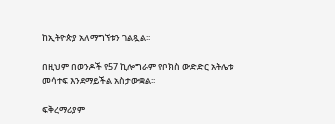ከኢትዮጵያ አለማግኘቱን ገልጿል፡፡

በዚህም በወንዶች የ57 ኪሎግራም የቦክስ ውድድር አትሌቱ መሳተፍ እንደማይችል አስታውቋል፡፡

ፍቅረማሪያም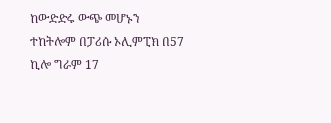ከውድድሩ ውጭ መሆኑን ተከትሎም በፓሪሱ ኦሊምፒክ በ57 ኪሎ ግራም 17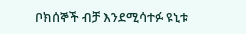ቦክሰኞች ብቻ እንደሚሳተፉ ዩኒቱ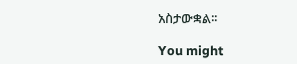አስታውቋል፡፡

You might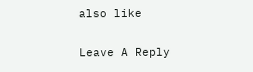also like

Leave A Reply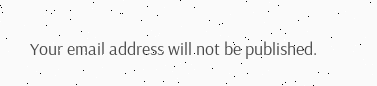Your email address will not be published.